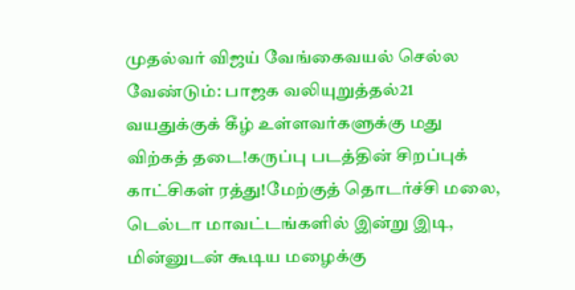முதல்வர் விஜய் வேங்கைவயல் செல்ல வேண்டும்: பாஜக வலியுறுத்தல்21 வயதுக்குக் கீழ் உள்ளவர்களுக்கு மது விற்கத் தடை!கருப்பு படத்தின் சிறப்புக் காட்சிகள் ரத்து!மேற்குத் தொடர்ச்சி மலை, டெல்டா மாவட்டங்களில் இன்று இடி, மின்னுடன் கூடிய மழைக்கு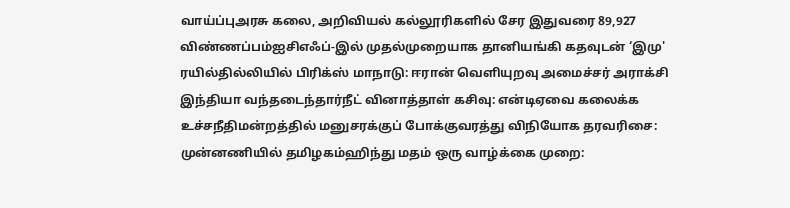வாய்ப்புஅரசு கலை, அறிவியல் கல்லூரிகளில் சேர இதுவரை 89,927 விண்ணப்பம்ஐசிஎஃப்-இல் முதல்முறையாக தானியங்கி கதவுடன் ‘இமு' ரயில்தில்லியில் பிரிக்ஸ் மாநாடு: ஈரான் வெளியுறவு அமைச்சர் அராக்சி இந்தியா வந்தடைந்தார்நீட் வினாத்தாள் கசிவு: என்டிஏவை கலைக்க உச்சநீதிமன்றத்தில் மனுசரக்குப் போக்குவரத்து விநியோக தரவரிசை: முன்னணியில் தமிழகம்ஹிந்து மதம் ஒரு வாழ்க்கை முறை: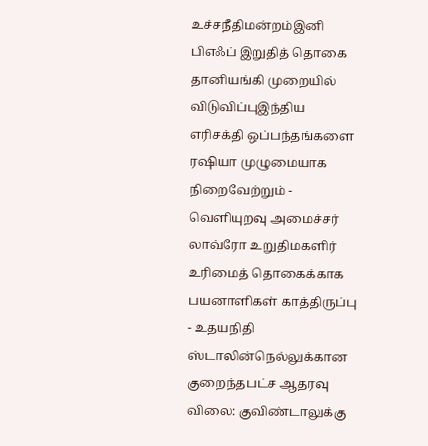உச்சநீதிமன்றம்இனி பிஎஃப் இறுதித் தொகை தானியங்கி முறையில் விடுவிப்புஇந்திய எரிசக்தி ஒப்பந்தங்களை ரஷியா முழுமையாக நிறைவேற்றும் - வெளியுறவு அமைச்சர் லாவ்ரோ உறுதிமகளிர் உரிமைத் தொகைக்காக பயனாளிகள் காத்திருப்பு - உதயநிதி ஸ்டாலின்நெல்லுக்கான குறைந்தபட்ச ஆதரவு விலை: குவிண்டாலுக்கு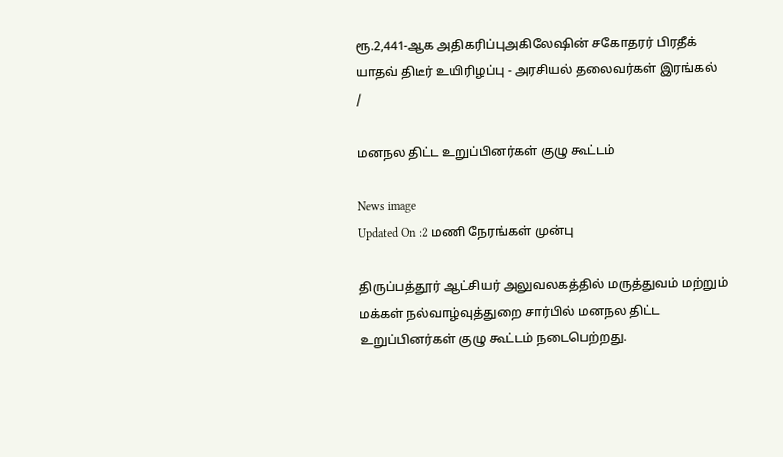ரூ.2,441-ஆக அதிகரிப்புஅகிலேஷின் சகோதரர் பிரதீக் யாதவ் திடீர் உயிரிழப்பு - அரசியல் தலைவர்கள் இரங்கல்
/

மனநல திட்ட உறுப்பினர்கள் குழு கூட்டம்

News image
Updated On :2 மணி நேரங்கள் முன்பு

திருப்பத்தூர் ஆட்சியர் அலுவலகத்தில் மருத்துவம் மற்றும் மக்கள் நல்வாழ்வுத்துறை சார்பில் மனநல திட்ட உறுப்பினர்கள் குழு கூட்டம் நடைபெற்றது.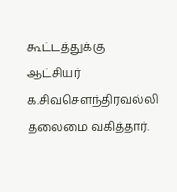கூட்டத்துக்கு ஆட்சியர் க.சிவசௌந்திரவல்லி தலைமை வகித்தார்.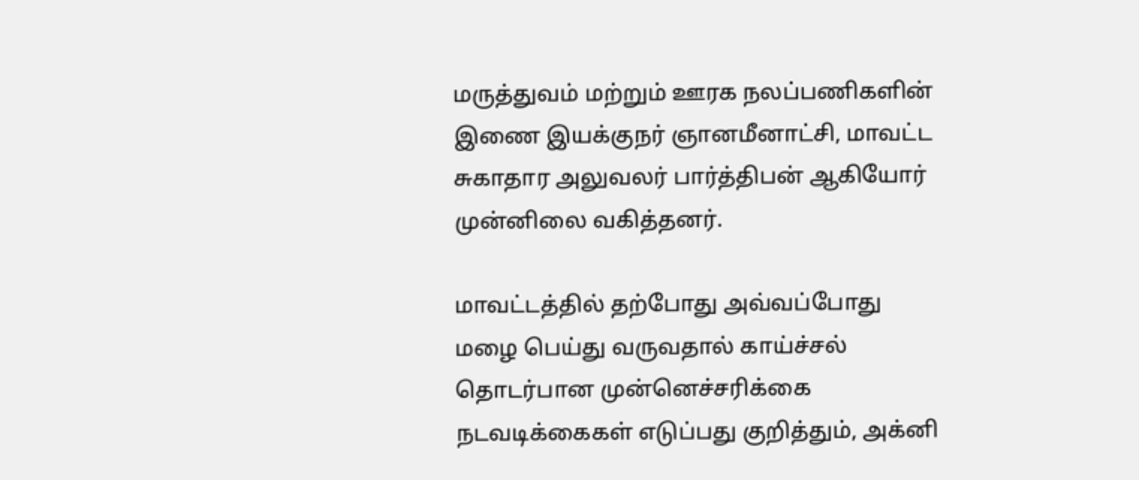மருத்துவம் மற்றும் ஊரக நலப்பணிகளின் இணை இயக்குநர் ஞானமீனாட்சி, மாவட்ட சுகாதார அலுவலர் பார்த்திபன் ஆகியோர் முன்னிலை வகித்தனர்.

மாவட்டத்தில் தற்போது அவ்வப்போது மழை பெய்து வருவதால் காய்ச்சல் தொடர்பான முன்னெச்சரிக்கை நடவடிக்கைகள் எடுப்பது குறித்தும், அக்னி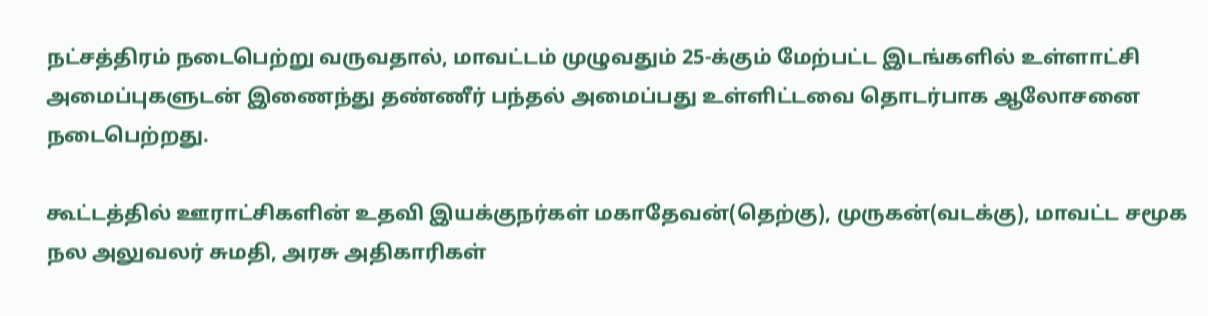நட்சத்திரம் நடைபெற்று வருவதால், மாவட்டம் முழுவதும் 25-க்கும் மேற்பட்ட இடங்களில் உள்ளாட்சி அமைப்புகளுடன் இணைந்து தண்ணீர் பந்தல் அமைப்பது உள்ளிட்டவை தொடர்பாக ஆலோசனை நடைபெற்றது.

கூட்டத்தில் ஊராட்சிகளின் உதவி இயக்குநர்கள் மகாதேவன்(தெற்கு), முருகன்(வடக்கு), மாவட்ட சமூக நல அலுவலர் சுமதி, அரசு அதிகாரிகள்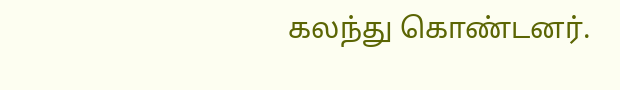கலந்து கொண்டனர்.